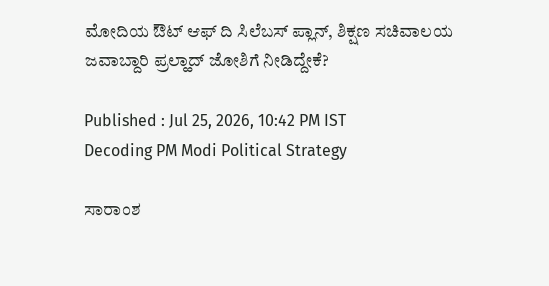ಮೋದಿಯ ಔಟ್ ಆಫ್ ದಿ ಸಿಲೆಬಸ್ ಪ್ಲಾನ್, ಶಿಕ್ಷಣ ಸಚಿವಾಲಯ ಜವಾಬ್ದಾರಿ ಪ್ರಲ್ಹಾದ್ ಜೋಶಿಗೆ ನೀಡಿದ್ದೇಕೆ?

Published : Jul 25, 2026, 10:42 PM IST
Decoding PM Modi Political Strategy

ಸಾರಾಂಶ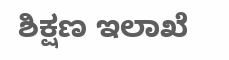ಶಿಕ್ಷಣ ಇಲಾಖೆ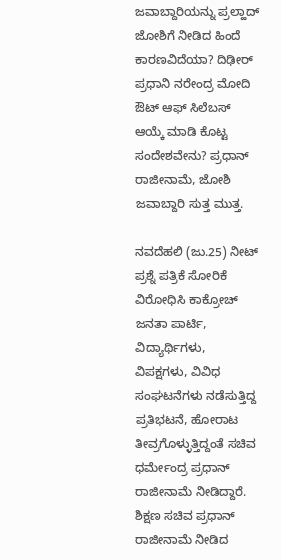ಜವಾಬ್ದಾರಿಯನ್ನು ಪ್ರಲ್ಹಾದ್ ಜೋಶಿಗೆ ನೀಡಿದ ಹಿಂದೆ ಕಾರಣವಿದೆಯಾ? ದಿಢೀರ್ ಪ್ರಧಾನಿ ನರೇಂದ್ರ ಮೋದಿ ಔಟ್ ಆಫ್ ಸಿಲೆಬಸ್ ಆಯ್ಕೆ ಮಾಡಿ ಕೊಟ್ಟ ಸಂದೇಶವೇನು? ಪ್ರಧಾನ್ ರಾಜೀನಾಮೆ, ಜೋಶಿ ಜವಾಬ್ದಾರಿ ಸುತ್ತ ಮುತ್ತ.

ನವದೆಹಲಿ (ಜು.25) ನೀಟ್ ಪ್ರಶ್ನೆ ಪತ್ರಿಕೆ ಸೋರಿಕೆ ವಿರೋಧಿಸಿ ಕಾಕ್ರೋಚ್ ಜನತಾ ಪಾರ್ಟಿ, ವಿದ್ಯಾರ್ಥಿಗಳು, ವಿಪಕ್ಷಗಳು, ವಿವಿಧ ಸಂಘಟನೆಗಳು ನಡೆಸುತ್ತಿದ್ದ ಪ್ರತಿಭಟನೆ, ಹೋರಾಟ ತೀವ್ರಗೊಳ್ಳುತ್ತಿದ್ದಂತೆ ಸಚಿವ ಧರ್ಮೇಂದ್ರ ಪ್ರಧಾನ್ ರಾಜೀನಾಮೆ ನೀಡಿದ್ದಾರೆ. ಶಿಕ್ಷಣ ಸಚಿವ ಪ್ರಧಾನ್ ರಾಜೀನಾಮೆ ನೀಡಿದ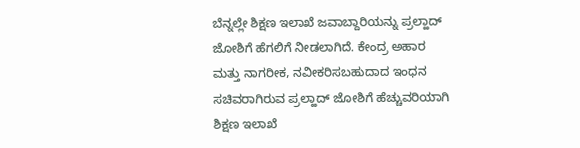ಬೆನ್ನಲ್ಲೇ ಶಿಕ್ಷಣ ಇಲಾಖೆ ಜವಾಬ್ದಾರಿಯನ್ನು ಪ್ರಲ್ಹಾದ್ ಜೋಶಿಗೆ ಹೆಗಲಿಗೆ ನೀಡಲಾಗಿದೆ. ಕೇಂದ್ರ ಅಹಾರ ಮತ್ತು ನಾಗರೀಕ, ನವೀಕರಿಸಬಹುದಾದ ಇಂಧನ ಸಚಿವರಾಗಿರುವ ಪ್ರಲ್ಹಾದ್ ಜೋಶಿಗೆ ಹೆಚ್ಚುವರಿಯಾಗಿ ಶಿಕ್ಷಣ ಇಲಾಖೆ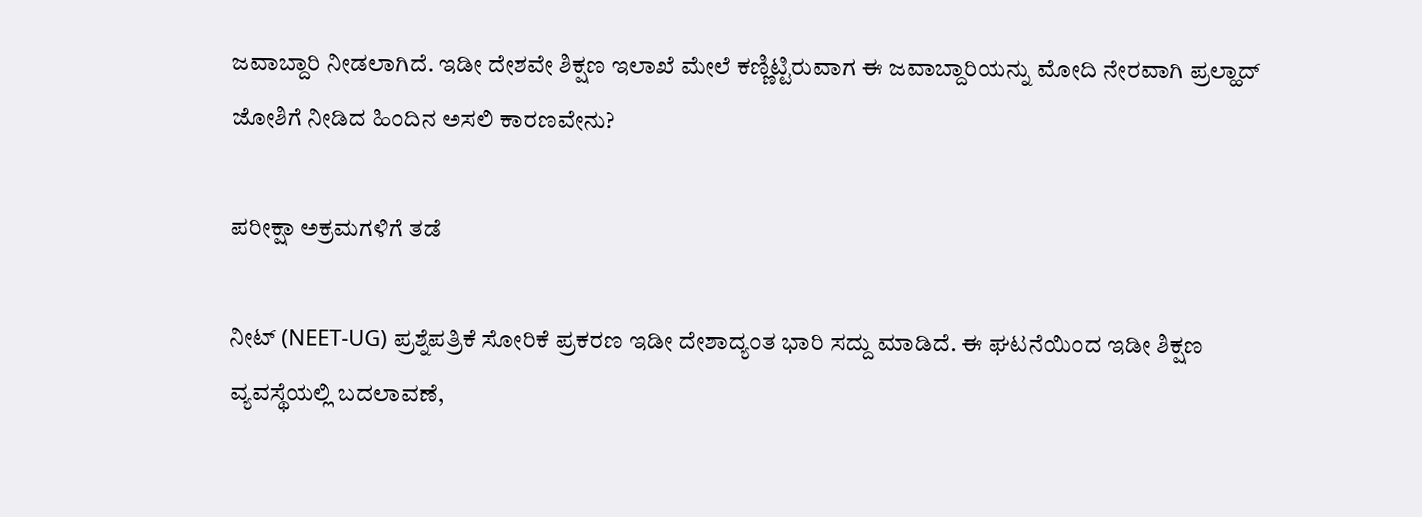ಜವಾಬ್ದಾರಿ ನೀಡಲಾಗಿದೆ. ಇಡೀ ದೇಶವೇ ಶಿಕ್ಷಣ ಇಲಾಖೆ ಮೇಲೆ ಕಣ್ಣಿಟ್ಟಿರುವಾಗ ಈ ಜವಾಬ್ದಾರಿಯನ್ನು ಮೋದಿ ನೇರವಾಗಿ ಪ್ರಲ್ಹಾದ್ ಜೋಶಿಗೆ ನೀಡಿದ ಹಿಂದಿನ ಅಸಲಿ ಕಾರಣವೇನು?

ಪರೀಕ್ಷಾ ಅಕ್ರಮಗಳಿಗೆ ತಡೆ

ನೀಟ್ (NEET-UG) ಪ್ರಶ್ನೆಪತ್ರಿಕೆ ಸೋರಿಕೆ ಪ್ರಕರಣ ಇಡೀ ದೇಶಾದ್ಯಂತ ಭಾರಿ ಸದ್ದು ಮಾಡಿದೆ. ಈ ಘಟನೆಯಿಂದ ಇಡೀ ಶಿಕ್ಷಣ ವ್ಯವಸ್ಥೆಯಲ್ಲಿ ಬದಲಾವಣೆ,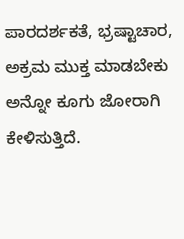ಪಾರದರ್ಶಕತೆ, ಭ್ರಷ್ಟಾಚಾರ, ಅಕ್ರಮ ಮುಕ್ತ ಮಾಡಬೇಕು ಅನ್ನೋ ಕೂಗು ಜೋರಾಗಿ ಕೇಳಿಸುತ್ತಿದೆ.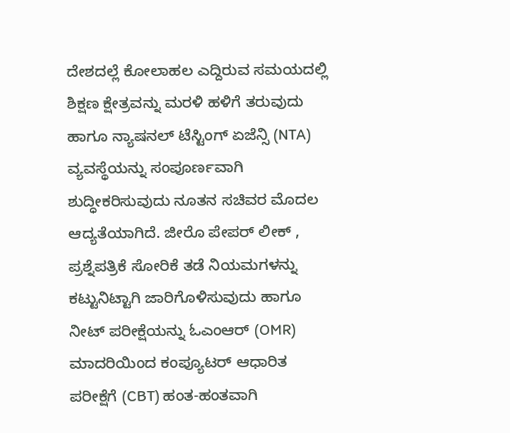ದೇಶದಲ್ಲೆ ಕೋಲಾಹಲ ಎದ್ದಿರುವ ಸಮಯದಲ್ಲಿ ಶಿಕ್ಷಣ ಕ್ಷೇತ್ರವನ್ನು ಮರಳಿ ಹಳಿಗೆ ತರುವುದು ಹಾಗೂ ನ್ಯಾಷನಲ್ ಟೆಸ್ಟಿಂಗ್ ಏಜೆನ್ಸಿ (NTA) ವ್ಯವಸ್ಥೆಯನ್ನು ಸಂಪೂರ್ಣವಾಗಿ ಶುದ್ಧೀಕರಿಸುವುದು ನೂತನ ಸಚಿವರ ಮೊದಲ ಆದ್ಯತೆಯಾಗಿದೆ. ಜೀರೊ ಪೇಪರ್ ಲೀಕ್ , ಪ್ರಶ್ನೆಪತ್ರಿಕೆ ಸೋರಿಕೆ ತಡೆ ನಿಯಮಗಳನ್ನು ಕಟ್ಟುನಿಟ್ಟಾಗಿ ಜಾರಿಗೊಳಿಸುವುದು ಹಾಗೂ ನೀಟ್ ಪರೀಕ್ಷೆಯನ್ನು ಓಎಂಆರ್ (OMR) ಮಾದರಿಯಿಂದ ಕಂಪ್ಯೂಟರ್ ಆಧಾರಿತ ಪರೀಕ್ಷೆಗೆ (CBT) ಹಂತ-ಹಂತವಾಗಿ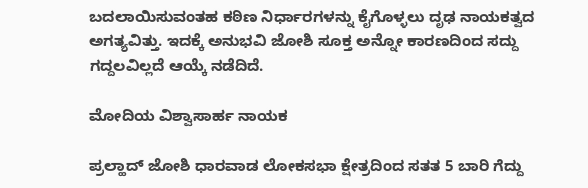ಬದಲಾಯಿಸುವಂತಹ ಕಠಿಣ ನಿರ್ಧಾರಗಳನ್ನು ಕೈಗೊಳ್ಳಲು ದೃಢ ನಾಯಕತ್ವದ ಅಗತ್ಯವಿತ್ತು. ಇದಕ್ಕೆ ಅನುಭವಿ ಜೋಶಿ ಸೂಕ್ತ ಅನ್ನೋ ಕಾರಣದಿಂದ ಸದ್ದು ಗದ್ದಲವಿಲ್ಲದೆ ಆಯ್ಕೆ ನಡೆದಿದೆ.

ಮೋದಿಯ ವಿಶ್ವಾಸಾರ್ಹ ನಾಯಕ

ಪ್ರಲ್ಹಾದ್ ಜೋಶಿ ಧಾರವಾಡ ಲೋಕಸಭಾ ಕ್ಷೇತ್ರದಿಂದ ಸತತ 5 ಬಾರಿ ಗೆದ್ದು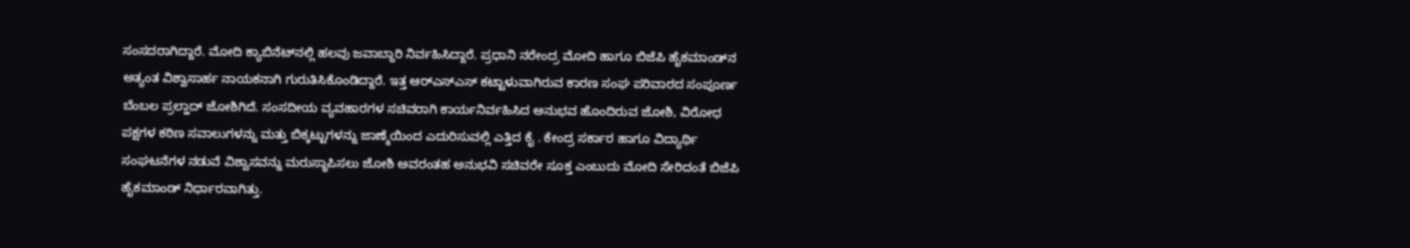ಸಂಸದರಾಗಿದ್ದಾರೆ. ಮೋದಿ ಕ್ಯಾಬಿನೆಟ್‌ನಲ್ಲಿ ಹಲವು ಜವಾಬ್ದಾರಿ ನಿರ್ವಹಿಸಿದ್ದಾರೆ. ಪ್ರಧಾನಿ ನರೇಂದ್ರ ಮೋದಿ ಹಾಗೂ ಬಿಜೆಪಿ ಹೈಕಮಾಂಡ್‌ನ ಅತ್ಯಂತ ವಿಶ್ವಾಸಾರ್ಹ ನಾಯಕನಾಗಿ ಗುರುತಿಸಿಕೊಂಡಿದ್ದಾರೆ. ಇತ್ತ ಆರ್‌ಎಸ್‌ಎಸ್ ಕಟ್ಟಾಳುವಾಗಿರುವ ಕಾರಣ ಸಂಘ ಪರಿವಾರದ ಸಂಪೂರ್ಣ ಬೆಂಬಲ ಪ್ರಲ್ಹಾದ್ ಜೋಶಿಗಿದೆ. ಸಂಸದೀಯ ವ್ಯವಹಾರಗಳ ಸಚಿವರಾಗಿ ಕಾರ್ಯನಿರ್ವಹಿಸಿದ ಅನುಭವ ಹೊಂದಿರುವ ಜೋಶಿ, ವಿರೋಧ ಪಕ್ಷಗಳ ಕಠಿಣ ಸವಾಲುಗಳನ್ನು ಮತ್ತು ಬಿಕ್ಕಟ್ಟುಗಳನ್ನು ಜಾಣ್ಮೆಯಿಂದ ಎದುರಿಸುವಲ್ಲಿ ಎತ್ತಿದ ಕೈ . ಕೇಂದ್ರ ಸರ್ಕಾರ ಹಾಗೂ ವಿದ್ಯಾರ್ಥಿ ಸಂಘಟನೆಗಳ ನಡುವೆ ವಿಶ್ವಾಸವನ್ನು ಮರುಸ್ಥಾಪಿಸಲು ಜೋಶಿ ಅವರಂತಹ ಅನುಭವಿ ಸಚಿವರೇ ಸೂಕ್ತ ಎಂಬುದು ಮೋದಿ ಸೇರಿದಂತೆ ಬಿಜೆಪಿ ಹೈಕಮಾಂಡ್ ನಿರ್ಧಾರವಾಗಿತ್ತು.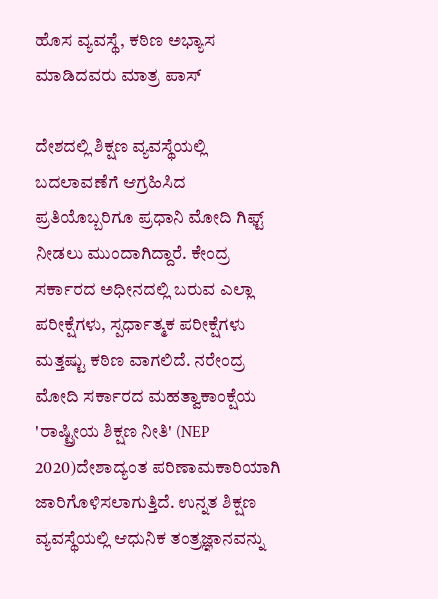ಹೊಸ ವ್ಯವಸ್ಥೆ, ಕಠಿಣ ಅಭ್ಯಾಸ ಮಾಡಿದವರು ಮಾತ್ರ ಪಾಸ್

ದೇಶದಲ್ಲಿ ಶಿಕ್ಷಣ ವ್ಯವಸ್ಥೆಯಲ್ಲಿ ಬದಲಾವಣೆಗೆ ಆಗ್ರಹಿಸಿದ ಪ್ರತಿಯೊಬ್ಬರಿಗೂ ಪ್ರಧಾನಿ ಮೋದಿ ಗಿಫ್ಟ್ ನೀಡಲು ಮುಂದಾಗಿದ್ದಾರೆ. ಕೇಂದ್ರ ಸರ್ಕಾರದ ಅಧೀನದಲ್ಲಿ ಬರುವ ಎಲ್ಲಾ ಪರೀಕ್ಷೆಗಳು, ಸ್ಪರ್ಧಾತ್ಮಕ ಪರೀಕ್ಷೆಗಳು ಮತ್ತಷ್ಟು ಕಠಿಣ ವಾಗಲಿದೆ. ನರೇಂದ್ರ ಮೋದಿ ಸರ್ಕಾರದ ಮಹತ್ವಾಕಾಂಕ್ಷೆಯ 'ರಾಷ್ಟ್ರೀಯ ಶಿಕ್ಷಣ ನೀತಿ' (NEP 2020)ದೇಶಾದ್ಯಂತ ಪರಿಣಾಮಕಾರಿಯಾಗಿ ಜಾರಿಗೊಳಿಸಲಾಗುತ್ತಿದೆ. ಉನ್ನತ ಶಿಕ್ಷಣ ವ್ಯವಸ್ಥೆಯಲ್ಲಿ ಆಧುನಿಕ ತಂತ್ರಜ್ಞಾನವನ್ನು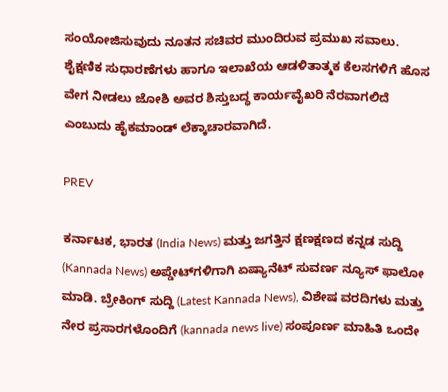ಸಂಯೋಜಿಸುವುದು ನೂತನ ಸಚಿವರ ಮುಂದಿರುವ ಪ್ರಮುಖ ಸವಾಲು. ಶೈಕ್ಷಣಿಕ ಸುಧಾರಣೆಗಳು ಹಾಗೂ ಇಲಾಖೆಯ ಆಡಳಿತಾತ್ಮಕ ಕೆಲಸಗಳಿಗೆ ಹೊಸ ವೇಗ ನೀಡಲು ಜೋಶಿ ಅವರ ಶಿಸ್ತುಬದ್ಧ ಕಾರ್ಯವೈಖರಿ ನೆರವಾಗಲಿದೆ ಎಂಬುದು ಹೈಕಮಾಂಡ್ ಲೆಕ್ಕಾಚಾರವಾಗಿದೆ.

PREV

ಕರ್ನಾಟಕ, ಭಾರತ (India News) ಮತ್ತು ಜಗತ್ತಿನ ಕ್ಷಣಕ್ಷಣದ ಕನ್ನಡ ಸುದ್ದಿ (Kannada News) ಅಪ್ಡೇಟ್‌ಗಳಿಗಾಗಿ ಏಷ್ಯಾನೆಟ್ ಸುವರ್ಣ ನ್ಯೂಸ್‌ ಫಾಲೋ ಮಾಡಿ. ಬ್ರೇಕಿಂಗ್ ಸುದ್ದಿ (Latest Kannada News), ವಿಶೇಷ ವರದಿಗಳು ಮತ್ತು ನೇರ ಪ್ರಸಾರಗಳೊಂದಿಗೆ (kannada news live) ಸಂಪೂರ್ಣ ಮಾಹಿತಿ ಒಂದೇ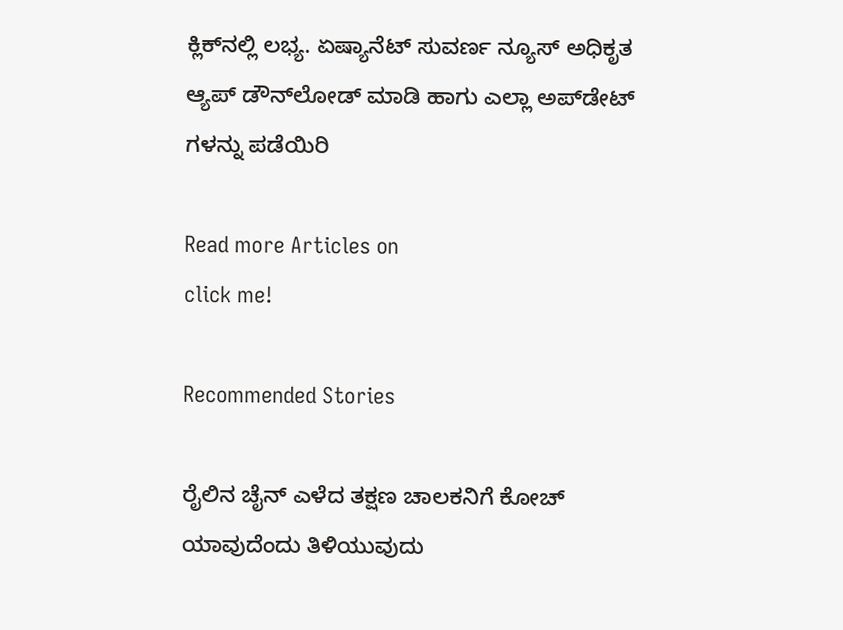ಕ್ಲಿಕ್‌ನಲ್ಲಿ ಲಭ್ಯ. ಏಷ್ಯಾನೆಟ್ ಸುವರ್ಣ ನ್ಯೂಸ್ ಅಧಿಕೃತ ಆ್ಯಪ್ ಡೌನ್‌ಲೋಡ್ ಮಾಡಿ ಹಾಗು ಎಲ್ಲಾ ಅಪ್‌ಡೇಟ್ ಗಳನ್ನು ಪಡೆಯಿರಿ

Read more Articles on
click me!

Recommended Stories

ರೈಲಿನ ಚೈನ್ ಎಳೆದ ತಕ್ಷಣ ಚಾಲಕನಿಗೆ ಕೋಚ್ ಯಾವುದೆಂದು ತಿಳಿಯುವುದು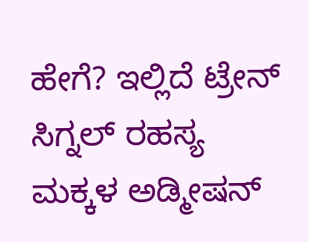ಹೇಗೆ? ಇಲ್ಲಿದೆ ಟ್ರೇನ್‌ ಸಿಗ್ನಲ್‌ ರಹಸ್ಯ
ಮಕ್ಕಳ ಅಡ್ಮೀಷನ್‌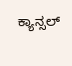ಕ್ಯಾನ್ಸಲ್‌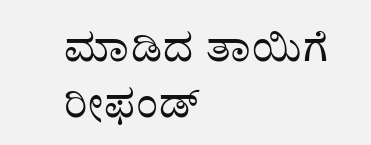ಮಾಡಿದ ತಾಯಿಗೆ ರೀಫಂಡ್‌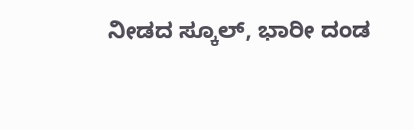ನೀಡದ ಸ್ಕೂಲ್‌, ಭಾರೀ ದಂಡ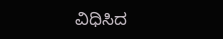ವಿಧಿಸಿದ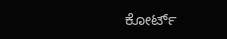ಕೋರ್ಟ್‌